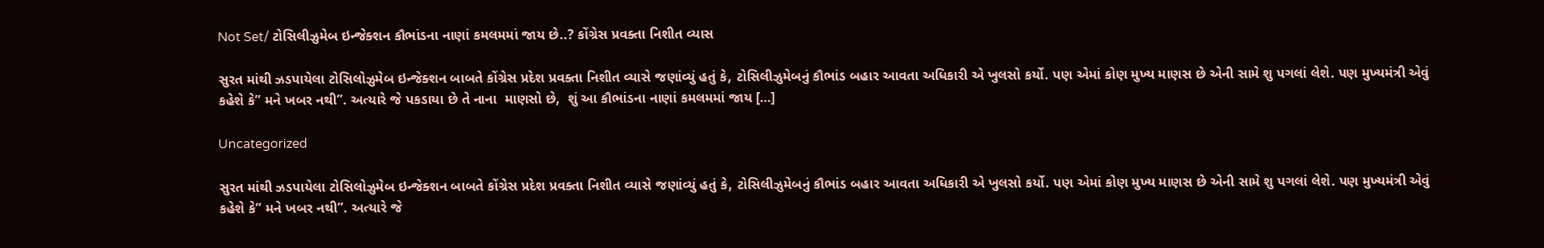Not Set/ ટોસિલીઝુમેબ ઇન્જેક્શન કૌભાંડના નાણાં કમલમમાં જાય છે..? કોંગ્રેસ પ્રવક્તા નિશીત વ્યાસ

સુરત માંથી ઝડપાયેલા ટોસિલોઝુમેબ ઇન્જેક્શન બાબતે કોંગ્રેસ પ્રદેશ પ્રવક્તા નિશીત વ્યાસે જણાંવ્યું હતું કે, ટોસિલીઝુમેબનું કૌભાંડ બહાર આવતા અધિકારી એ ખુલસો કર્યો. પણ એમાં કોણ મુખ્ય માણસ છે એની સામે શુ પગલાં લેશે. પણ મુખ્યમંત્રી એવું કહેશે કે” મને ખબર નથી”. અત્યારે જે પકડાયા છે તે નાના  માણસો છે,  શું આ કૌભાંડના નાણાં કમલમમાં જાય […]

Uncategorized

સુરત માંથી ઝડપાયેલા ટોસિલોઝુમેબ ઇન્જેક્શન બાબતે કોંગ્રેસ પ્રદેશ પ્રવક્તા નિશીત વ્યાસે જણાંવ્યું હતું કે, ટોસિલીઝુમેબનું કૌભાંડ બહાર આવતા અધિકારી એ ખુલસો કર્યો. પણ એમાં કોણ મુખ્ય માણસ છે એની સામે શુ પગલાં લેશે. પણ મુખ્યમંત્રી એવું કહેશે કે” મને ખબર નથી”. અત્યારે જે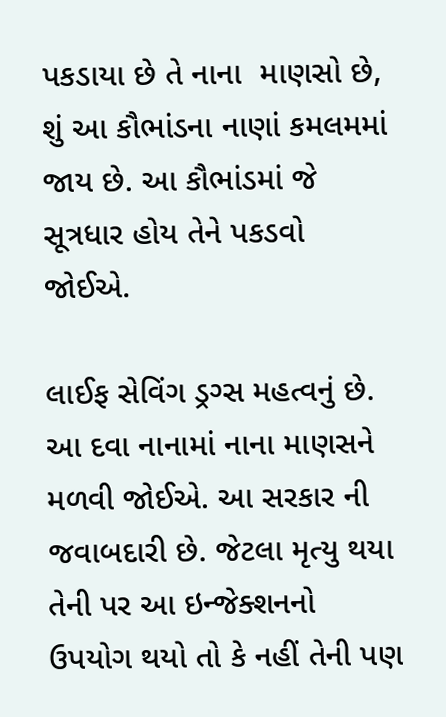પકડાયા છે તે નાના  માણસો છે,  શું આ કૌભાંડના નાણાં કમલમમાં જાય છે. આ કૌભાંડમાં જે સૂત્રધાર હોય તેને પકડવો જોઈએ.

લાઈફ સેવિંગ ડ્રગ્સ મહત્વનું છે.  આ દવા નાનામાં નાના માણસને મળવી જોઈએ. આ સરકાર ની જવાબદારી છે. જેટલા મૃત્યુ થયા તેની પર આ ઇન્જેક્શનનો ઉપયોગ થયો તો કે નહીં તેની પણ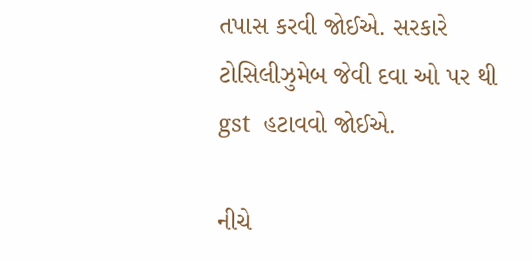તપાસ કરવી જોઈએ. સરકારે ટોસિલીઝુમેબ જેવી દવા ઓ પર થી gst  હટાવવો જોઈએ.

નીચે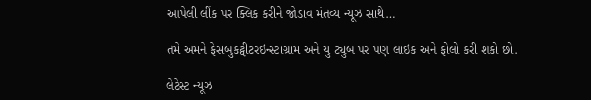આપેલી લીંક પર ક્લિક કરીને જોડાવ મંતવ્ય ન્યૂઝ સાથે…

તમે અમને ફેસબુકટ્વીટરઇન્સ્ટાગ્રામ અને યુ ટ્યુબ પર પણ લાઇક અને ફોલો કરી શકો છો.

લેટેસ્ટ ન્યૂઝ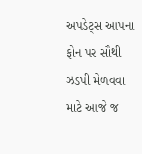અપડેટ્સ આપના ફોન પર સૌથી ઝડપી મેળવવા માટે આજે જ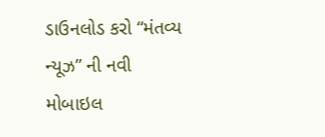ડાઉનલોડ કરો “મંતવ્ય ન્યૂઝ” ની નવી મોબાઇલ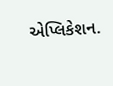એપ્લિકેશન.